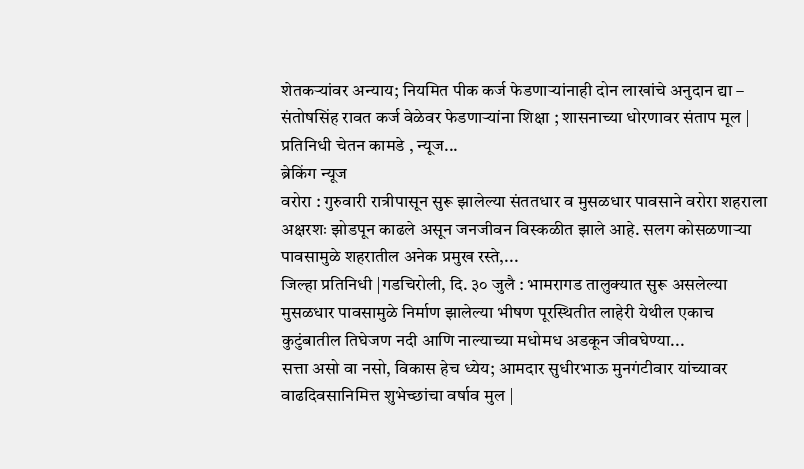शेतकऱ्यांवर अन्याय; नियमित पीक कर्ज फेडणाऱ्यांनाही दोन लाखांचे अनुदान द्या – संतोषसिंह रावत कर्ज वेळेवर फेडणाऱ्यांना शिक्षा ; शासनाच्या धोरणावर संताप मूल | प्रतिनिधी चेतन कामडे , न्यूज...
ब्रेकिंग न्यूज
वरोरा : गुरुवारी रात्रीपासून सुरू झालेल्या संततधार व मुसळधार पावसाने वरोरा शहराला अक्षरशः झोडपून काढले असून जनजीवन विस्कळीत झाले आहे. सलग कोसळणाऱ्या पावसामुळे शहरातील अनेक प्रमुख रस्ते,...
जिल्हा प्रतिनिधी |गडचिरोली, दि. ३० जुलै : भामरागड तालुक्यात सुरू असलेल्या मुसळधार पावसामुळे निर्माण झालेल्या भीषण पूरस्थितीत लाहेरी येथील एकाच कुटुंबातील तिघेजण नदी आणि नाल्याच्या मधोमध अडकून जीवघेण्या...
सत्ता असो वा नसो, विकास हेच ध्येय; आमदार सुधीरभाऊ मुनगंटीवार यांच्यावर वाढदिवसानिमित्त शुभेच्छांचा वर्षाव मुल |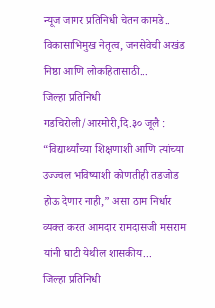न्यूज जागर प्रतिनिधी चेतन कामडे.. विकासाभिमुख नेतृत्व, जनसेवेची अखंड निष्ठा आणि लोकहितासाठी...
जिल्हा प्रतिनिधी गडचिरोली/आरमोरी,दि.३० जूलै : “विद्यार्थ्यांच्या शिक्षणाशी आणि त्यांच्या उज्ज्वल भविष्याशी कोणतीही तडजोड होऊ देणार नाही,” असा ठाम निर्धार व्यक्त करत आमदार रामदासजी मसराम यांनी घाटी येथील शासकीय...
जिल्हा प्रतिनिधी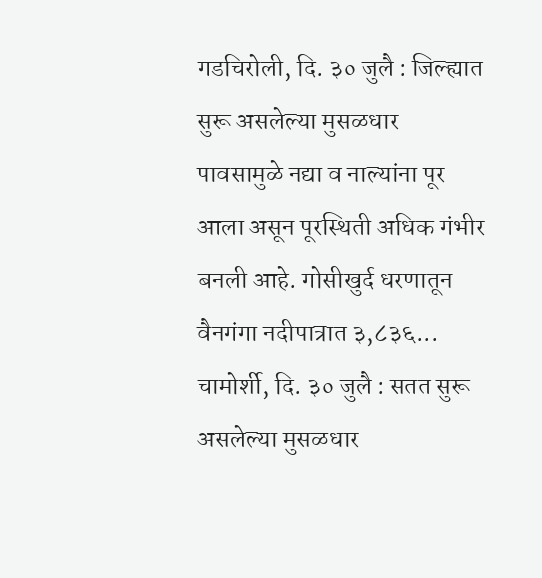गडचिरोली, दि. ३० जुलै : जिल्ह्यात सुरू असलेल्या मुसळधार पावसामुळे नद्या व नाल्यांना पूर आला असून पूरस्थिती अधिक गंभीर बनली आहे. गोसीखुर्द धरणातून वैनगंगा नदीपात्रात ३,८३६...
चामोर्शी, दि. ३० जुलै : सतत सुरू असलेल्या मुसळधार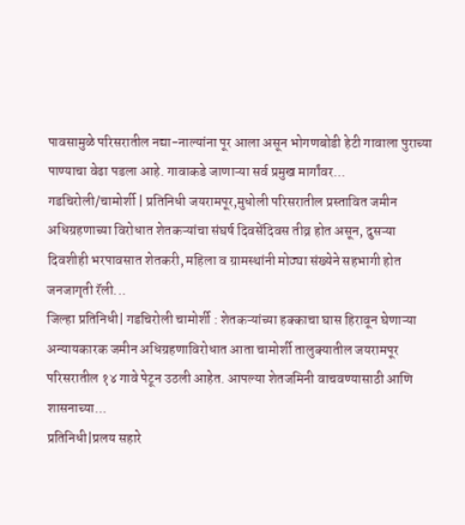पावसामुळे परिसरातील नद्या-नाल्यांना पूर आला असून भोगणबोडी हेटी गावाला पुराच्या पाण्याचा वेढा पडला आहे. गावाकडे जाणाऱ्या सर्व प्रमुख मार्गांवर...
गडचिरोली/चामोर्शी | प्रतिनिधी जयरामपूर,मुधोली परिसरातील प्रस्तावित जमीन अधिग्रहणाच्या विरोधात शेतकऱ्यांचा संघर्ष दिवसेंदिवस तीव्र होत असून, दुसऱ्या दिवशीही भरपावसात शेतकरी, महिला व ग्रामस्थांनी मोठ्या संख्येने सहभागी होत जनजागृती रॅली...
जिल्हा प्रतिनिधी| गडचिरोली चामोर्शी : शेतकऱ्यांच्या हक्काचा घास हिरावून घेणाऱ्या अन्यायकारक जमीन अधिग्रहणाविरोधात आता चामोर्शी तालुक्यातील जयरामपूर परिसरातील १४ गावे पेटून उठली आहेत. आपल्या शेतजमिनी वाचवण्यासाठी आणि शासनाच्या...
प्रतिनिधी|प्रलय सहारे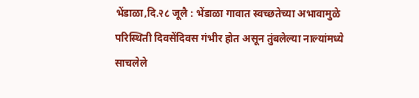भेंडाळा,दि.२८ जूलै : भेंडाळा गावात स्वच्छतेच्या अभावामुळे परिस्थिती दिवसेंदिवस गंभीर होत असून तुंबलेल्या नाल्यांमध्ये साचलेले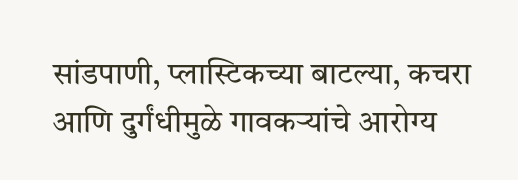सांडपाणी, प्लास्टिकच्या बाटल्या, कचरा आणि दुर्गंधीमुळे गावकऱ्यांचे आरोग्य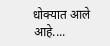धोक्यात आले आहे....